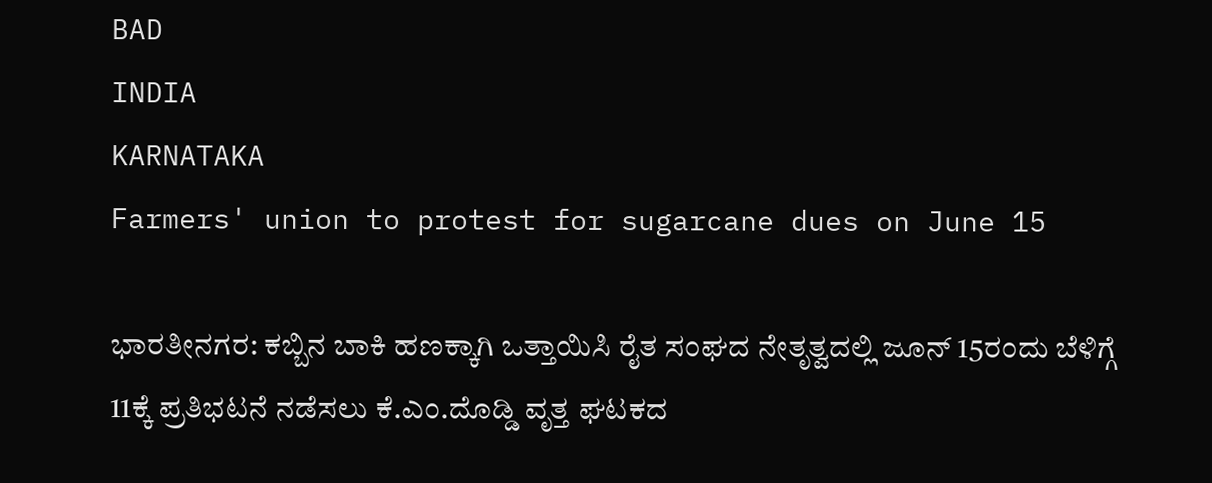BAD
INDIA
KARNATAKA
Farmers' union to protest for sugarcane dues on June 15

ಭಾರತೀನಗರ: ಕಬ್ಬಿನ ಬಾಕಿ ಹಣಕ್ಕಾಗಿ ಒತ್ತಾಯಿಸಿ ರೈತ ಸಂಘದ ನೇತೃತ್ವದಲ್ಲಿ ಜೂನ್ 15ರಂದು ಬೆಳಿಗ್ಗೆ 11ಕ್ಕೆ ಪ್ರತಿಭಟನೆ ನಡೆಸಲು ಕೆ.ಎಂ.ದೊಡ್ಡಿ ವೃತ್ತ ಘಟಕದ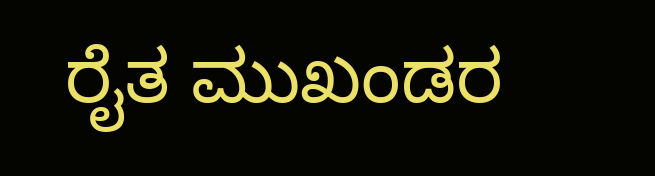ರೈತ ಮುಖಂಡರ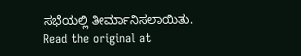ಸಭೆಯಲ್ಲಿ ತೀರ್ಮಾನಿಸಲಾಯಿತು.
Read the original at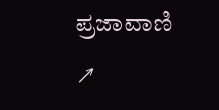ಪ್ರಜಾವಾಣಿ ↗